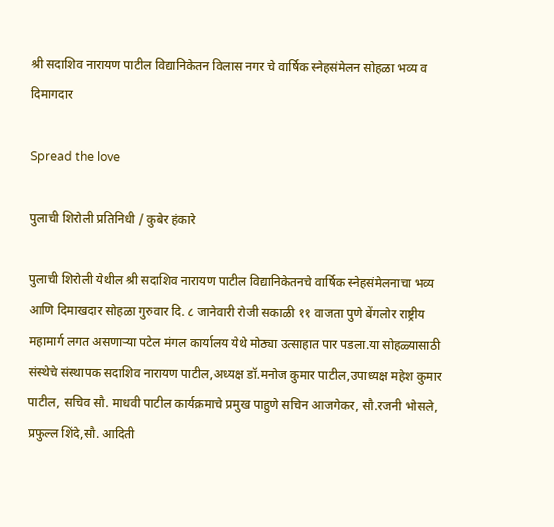श्री सदाशिव नारायण पाटील विद्यानिकेतन विलास नगर चे वार्षिक स्नेहसंमेलन सोहळा भव्य व दिमागदार

Spread the love

पुलाची शिरोली प्रतिनिधी / कुबेर हंकारे

पुलाची शिरोली येथील श्री सदाशिव नारायण पाटील विद्यानिकेतनचे वार्षिक स्नेहसंमेलनाचा भव्य आणि दिमाखदार सोहळा गुरुवार दि. ८ जानेवारी रोजी सकाळी ११ वाजता पुणे बेंगलोर राष्ट्रीय महामार्ग लगत असणाऱ्या पटेल मंगल कार्यालय येथे मोठ्या उत्साहात पार पडला.या सोहळ्यासाठी संस्थेचे संस्थापक सदाशिव नारायण पाटील,अध्यक्ष डॉ.मनोज कुमार पाटील,उपाध्यक्ष महेश कुमार पाटील, सचिव सौ. माधवी पाटील कार्यक्रमाचे प्रमुख पाहुणे सचिन आजगेकर, सौ.रजनी भोसले, प्रफुल्ल शिंदे,सौ. आदिती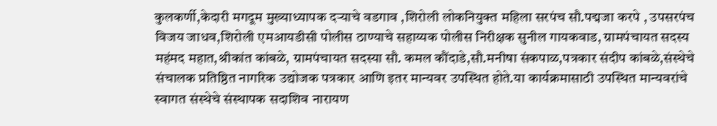कुलकर्णी,केदारी मगदूम मुख्याध्यापक दऱ्याचे वडगाव ,शिरोली लोकनियुक्त महिला सरपंच सौ.पद्मजा करपे , उपसरपंच विजय जाधव,शिरोली एमआयडीसी पोलीस ठाण्याचे सहाय्यक पोलीस निरीक्षक सुनील गायकवाड, ग्रामपंचायत सदस्य महंमद महात,श्रीकांत कांबळे, ग्रामपंचायत सदस्या सौ. कमल कौंदाडे,सौ.मनीषा संकपाळ,पत्रकार संदीप कांबळे,संस्थेचे संचालक प्रतिष्ठित नागरिक उद्योजक पत्रकार आणि इतर मान्यवर उपस्थित होते.या कार्यक्रमासाठी उपस्थित मान्यवरांचे स्वागत संस्थेचे संस्थापक सदाशिव नारायण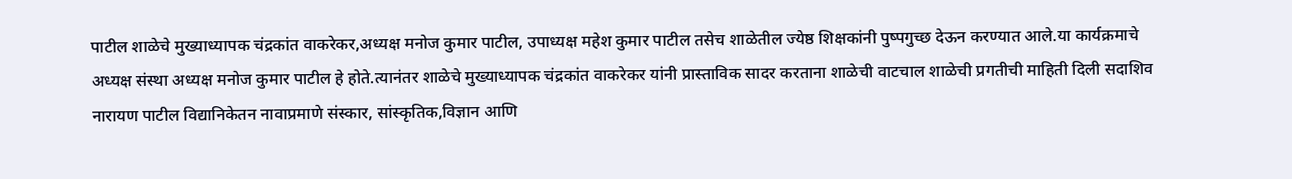पाटील शाळेचे मुख्याध्यापक चंद्रकांत वाकरेकर,अध्यक्ष मनोज कुमार पाटील, उपाध्यक्ष महेश कुमार पाटील तसेच शाळेतील ज्येष्ठ शिक्षकांनी पुष्पगुच्छ देऊन करण्यात आले.या कार्यक्रमाचे अध्यक्ष संस्था अध्यक्ष मनोज कुमार पाटील हे होते.त्यानंतर शाळेचे मुख्याध्यापक चंद्रकांत वाकरेकर यांनी प्रास्ताविक सादर करताना शाळेची वाटचाल शाळेची प्रगतीची माहिती दिली सदाशिव नारायण पाटील विद्यानिकेतन नावाप्रमाणे संस्कार, सांस्कृतिक,विज्ञान आणि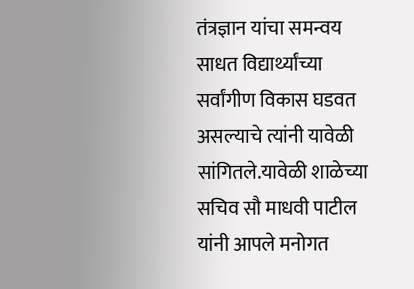तंत्रज्ञान यांचा समन्वय साधत विद्यार्थ्यांच्या सर्वांगीण विकास घडवत असल्याचे त्यांनी यावेळी सांगितले.यावेळी शाळेच्या सचिव सौ माधवी पाटील यांनी आपले मनोगत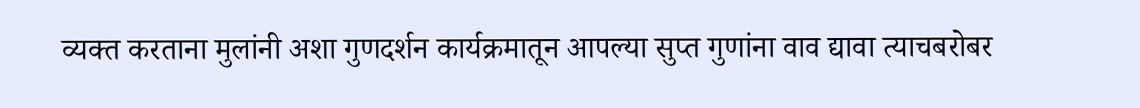व्यक्त करताना मुलांनी अशा गुणदर्शन कार्यक्रमातून आपल्या सुप्त गुणांना वाव द्यावा त्याचबरोबर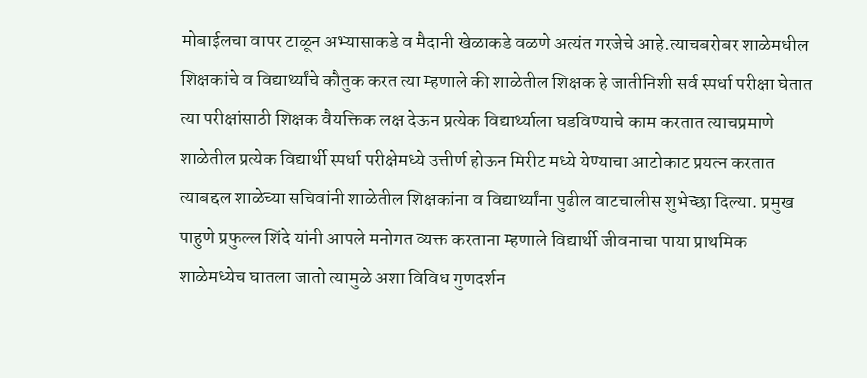मोबाईलचा वापर टाळून अभ्यासाकडे व मैदानी खेळाकडे वळणे अत्यंत गरजेचे आहे.त्याचबरोबर शाळेमधील शिक्षकांचे व विद्यार्थ्यांचे कौतुक करत त्या म्हणाले की शाळेतील शिक्षक हे जातीनिशी सर्व स्पर्धा परीक्षा घेतात त्या परीक्षांसाठी शिक्षक वैयक्तिक लक्ष देऊन प्रत्येक विद्यार्थ्याला घडविण्याचे काम करतात त्याचप्रमाणे शाळेतील प्रत्येक विद्यार्थी स्पर्धा परीक्षेमध्ये उत्तीर्ण होऊन मिरीट मध्ये येण्याचा आटोकाट प्रयत्न करतात त्याबद्दल शाळेच्या सचिवांनी शाळेतील शिक्षकांना व विद्यार्थ्यांना पुढील वाटचालीस शुभेच्छा दिल्या. प्रमुख पाहुणे प्रफुल्ल शिंदे यांनी आपले मनोगत व्यक्त करताना म्हणाले विद्यार्थी जीवनाचा पाया प्राथमिक शाळेमध्येच घातला जातो त्यामुळे अशा विविध गुणदर्शन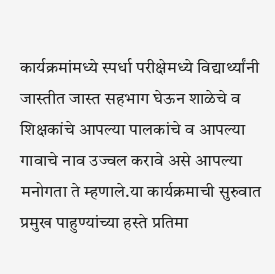कार्यक्रमांमध्ये स्पर्धा परीक्षेमध्ये विद्यार्थ्यांनी जास्तीत जास्त सहभाग घेऊन शाळेचे व शिक्षकांचे आपल्या पालकांचे व आपल्या गावाचे नाव उज्वल करावे असे आपल्या मनोगता ते म्हणाले.या कार्यक्रमाची सुरुवात प्रमुख पाहुण्यांच्या हस्ते प्रतिमा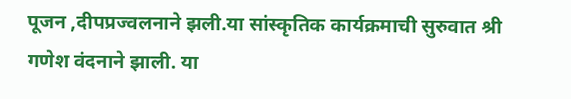पूजन ,दीपप्रज्वलनाने झली.या सांस्कृतिक कार्यक्रमाची सुरुवात श्री गणेश वंदनाने झाली. या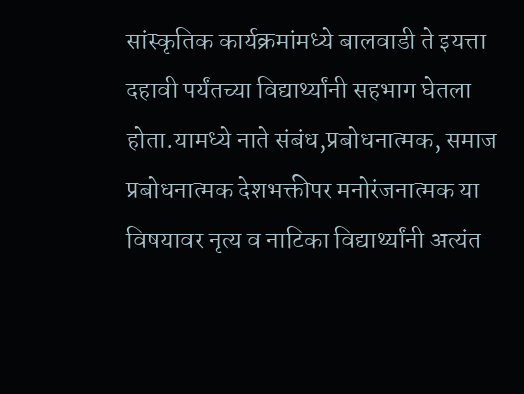सांस्कृतिक कार्यक्रमांमध्ये बालवाडी ते इयत्ता दहावी पर्यंतच्या विद्यार्थ्यांनी सहभाग घेतला होता.यामध्ये नाते संबंध,प्रबोधनात्मक, समाज प्रबोधनात्मक देशभक्तीपर मनोरंजनात्मक या विषयावर नृत्य व नाटिका विद्यार्थ्यांनी अत्यंत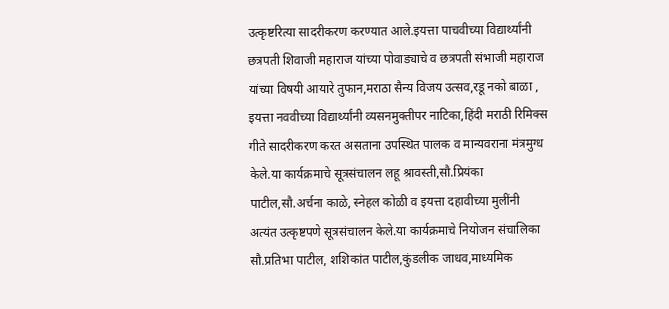उत्कृष्टरित्या सादरीकरण करण्यात आले.इयत्ता पाचवीच्या विद्यार्थ्यांनी छत्रपती शिवाजी महाराज यांच्या पोवाड्याचे व छत्रपती संभाजी महाराज यांच्या विषयी आयारे तुफान,मराठा सैन्य विजय उत्सव,रडू नको बाळा , इयत्ता नववीच्या विद्यार्थ्यांनी व्यसनमुक्तीपर नाटिका,हिंदी मराठी रिमिक्स गीते सादरीकरण करत असताना उपस्थित पालक व मान्यवराना मंत्रमुग्ध केले.या कार्यक्रमाचे सूत्रसंचालन लहू श्रावस्ती,सौ.प्रियंका पाटील,सौ.अर्चना काळे, स्नेहल कोळी व इयत्ता दहावीच्या मुलींनी अत्यंत उत्कृष्टपणे सूत्रसंचालन केले.या कार्यक्रमाचे नियोजन संचालिका सौ.प्रतिभा पाटील, शशिकांत पाटील,कुंडलीक जाधव,माध्यमिक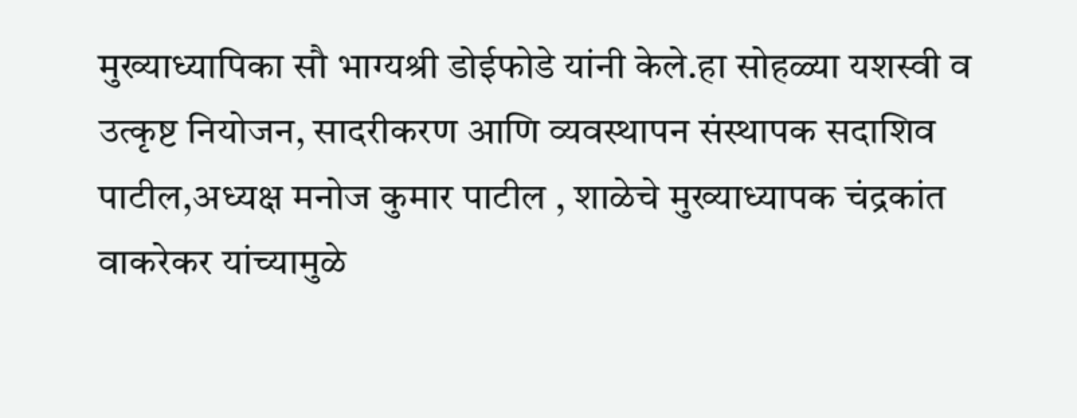मुख्याध्यापिका सौ भाग्यश्री डोईफोडे यांनी केले.हा सोहळ्या यशस्वी व उत्कृष्ट नियोजन, सादरीकरण आणि व्यवस्थापन संस्थापक सदाशिव पाटील,अध्यक्ष मनोज कुमार पाटील , शाळेचे मुख्याध्यापक चंद्रकांत वाकरेकर यांच्यामुळे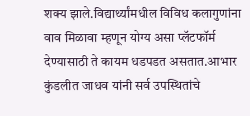शक्य झाले.विद्यार्थ्यांमधील विविध कलागुणांना वाव मिळावा म्हणून योग्य असा प्लॅटफॉर्म देण्यासाठी ते कायम धडपडत असतात.आभार कुंडलीत जाधव यांनी सर्व उपस्थितांचे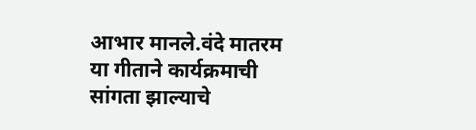आभार मानले.वंदे मातरम या गीताने कार्यक्रमाची सांगता झाल्याचे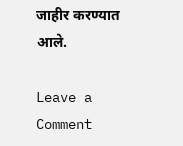जाहीर करण्यात आले.

Leave a Comment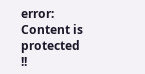error: Content is protected !!